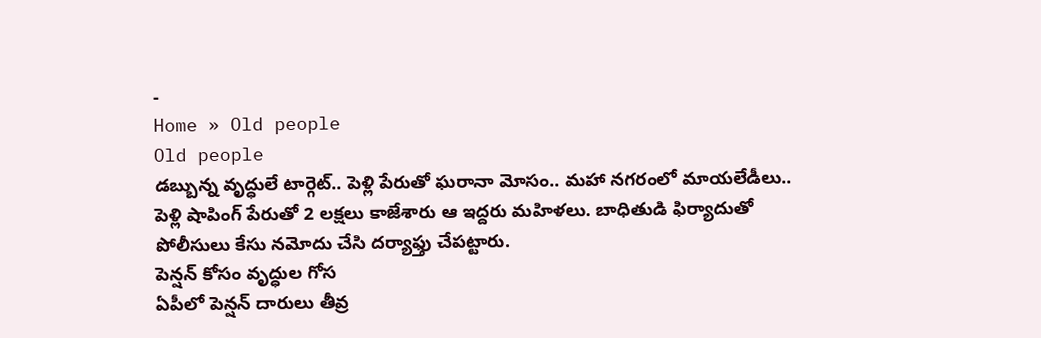-
Home » Old people
Old people
డబ్బున్న వృద్ధులే టార్గెట్.. పెళ్లి పేరుతో ఘరానా మోసం.. మహా నగరంలో మాయలేడీలు..
పెళ్లి షాపింగ్ పేరుతో 2 లక్షలు కాజేశారు ఆ ఇద్దరు మహిళలు. బాధితుడి ఫిర్యాదుతో పోలీసులు కేసు నమోదు చేసి దర్యాఫ్తు చేపట్టారు.
పెన్షన్ కోసం వృద్ధుల గోస
ఏపీలో పెన్షన్ దారులు తీవ్ర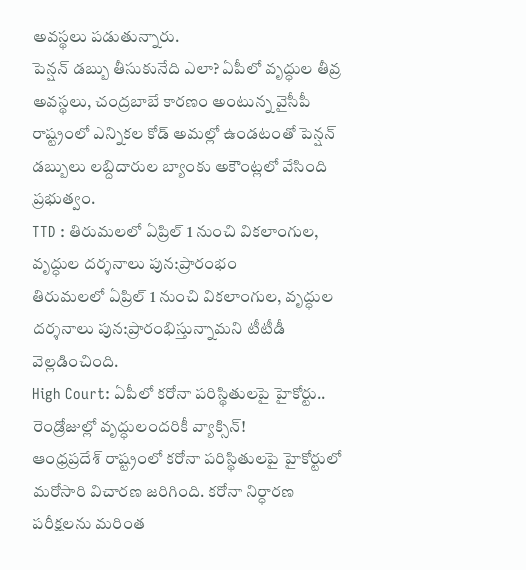అవస్థలు పడుతున్నారు.
పెన్షన్ డబ్బు తీసుకునేది ఎలా? ఏపీలో వృద్ధుల తీవ్ర అవస్థలు, చంద్రబాబే కారణం అంటున్న వైసీపీ
రాష్ట్రంలో ఎన్నికల కోడ్ అమల్లో ఉండటంతో పెన్షన్ డబ్బులు లబ్దిదారుల బ్యాంకు అకౌంట్లలో వేసింది ప్రభుత్వం.
TTD : తిరుమలలో ఏప్రిల్ 1 నుంచి వికలాంగుల, వృద్ధుల దర్శనాలు పున:ప్రారంభం
తిరుమలలో ఏప్రిల్ 1 నుంచి వికలాంగుల, వృద్ధుల దర్శనాలు పున:ప్రారంభిస్తున్నామని టీటీడీ వెల్లడించింది.
High Court: ఏపీలో కరోనా పరిస్థితులపై హైకోర్టు.. రెండ్రోజుల్లో వృద్ధులందరికీ వ్యాక్సిన్!
ఆంధ్రప్రదేశ్ రాష్ట్రంలో కరోనా పరిస్థితులపై హైకోర్టులో మరోసారి విచారణ జరిగింది. కరోనా నిర్ధారణ పరీక్షలను మరింత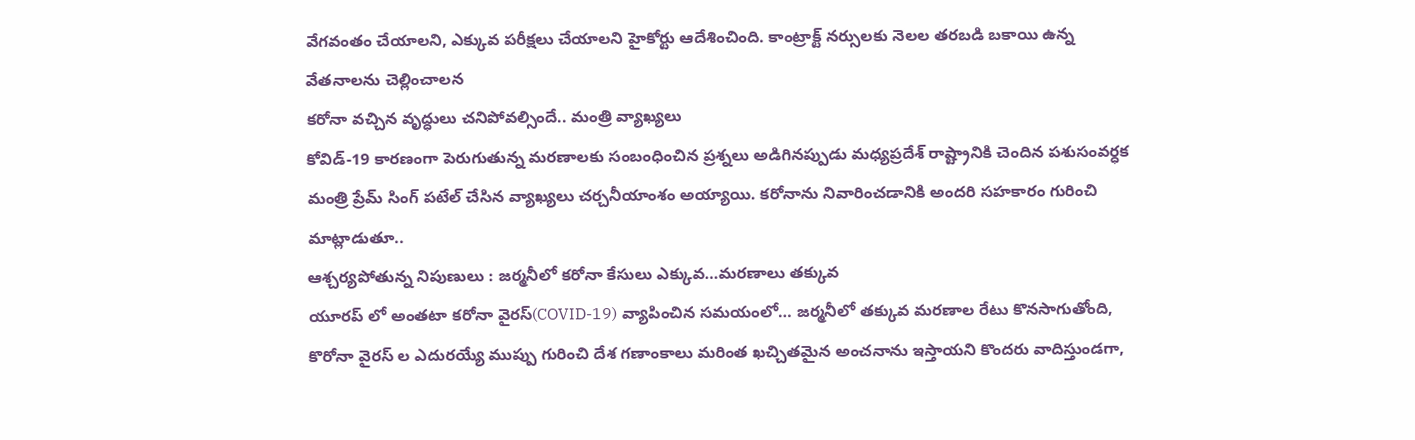వేగవంతం చేయాలని, ఎక్కువ పరీక్షలు చేయాలని హైకోర్టు ఆదేశించింది. కాంట్రాక్ట్ నర్సులకు నెలల తరబడి బకాయి ఉన్న వేతనాలను చెల్లించాలన
కరోనా వచ్చిన వృద్ధులు చనిపోవల్సిందే.. మంత్రి వ్యాఖ్యలు
కోవిడ్-19 కారణంగా పెరుగుతున్న మరణాలకు సంబంధించిన ప్రశ్నలు అడిగినప్పుడు మధ్యప్రదేశ్ రాష్ట్రానికి చెందిన పశుసంవర్ధక మంత్రి ప్రేమ్ సింగ్ పటేల్ చేసిన వ్యాఖ్యలు చర్చనీయాంశం అయ్యాయి. కరోనాను నివారించడానికి అందరి సహకారం గురించి మాట్లాడుతూ..
ఆశ్చర్యపోతున్న నిపుణులు : జర్మనీలో కరోనా కేసులు ఎక్కువ…మరణాలు తక్కువ
యూరప్ లో అంతటా కరోనా వైరస్(COVID-19) వ్యాపించిన సమయంలో… జర్మనీలో తక్కువ మరణాల రేటు కొనసాగుతోంది, కొరోనా వైరస్ ల ఎదురయ్యే ముప్పు గురించి దేశ గణాంకాలు మరింత ఖచ్చితమైన అంచనాను ఇస్తాయని కొందరు వాదిస్తుండగా,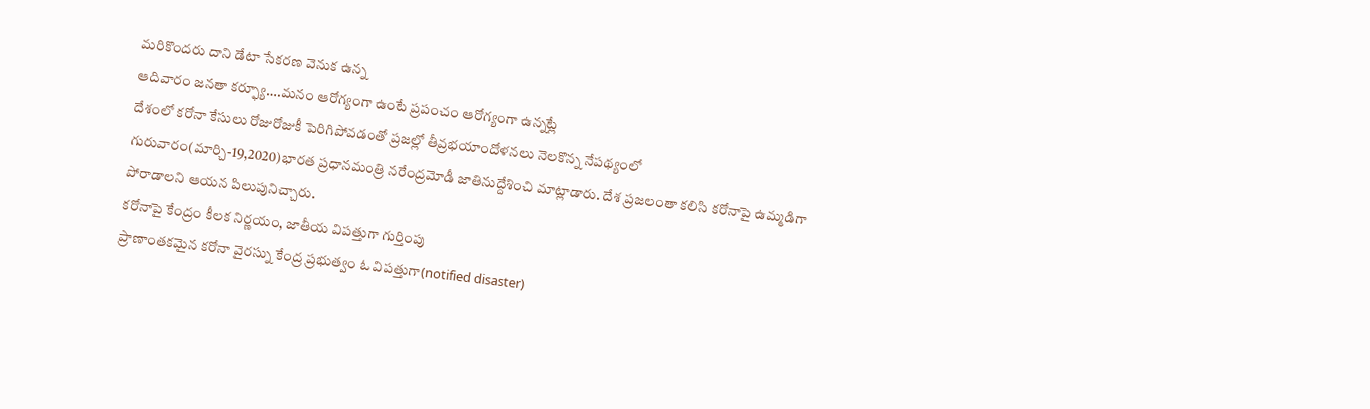మరికొందరు దాని డేటా సేకరణ వెనుక ఉన్న
ఆదివారం జనతా కర్ఫ్యూ….మనం ఆరోగ్యంగా ఉంటే ప్రపంచం ఆరోగ్యంగా ఉన్నట్లే
దేశంలో కరోనా కేసులు రోజురోజుకీ పెరిగిపోవడంతో ప్రజల్లో తీవ్రభయాందోళనలు నెలకొన్న నేపథ్యంలో గురువారం(మార్చి-19,2020)భారత ప్రధానమంత్రి నరేంద్రమోడీ జాతినుద్దేశించి మాట్లాడారు. దేశ ప్రజలంతా కలిసి కరోనాపై ఉమ్మడిగా పోరాడాలని ఆయన పిలుపునిచ్చారు.
కరోనాపై కేంద్రం కీలక నిర్ణయం, జాతీయ విపత్తుగా గుర్తింపు
ప్రాణాంతకమైన కరోనా వైరస్ను కేంద్ర ప్రభుత్వం ఓ విపత్తుగా(notified disaster)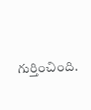గుర్తించింది.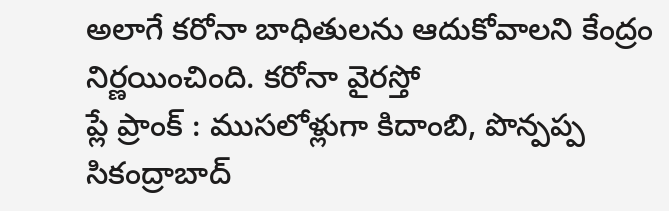అలాగే కరోనా బాధితులను ఆదుకోవాలని కేంద్రం నిర్ణయించింది. కరోనా వైరస్తో
ప్లే ప్రాంక్ : ముసలోళ్లుగా కిదాంబి, పొన్పప్ప
సికంద్రాబాద్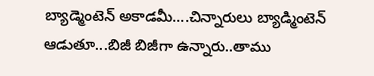బ్యాడ్మెంటెన్ అకాడమీ....చిన్నారులు బ్యాడ్మింటెన్ ఆడుతూ...బిజీ బిజీగా ఉన్నారు..తాము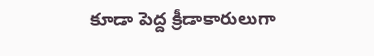కూడా పెద్ద క్రీడాకారులుగా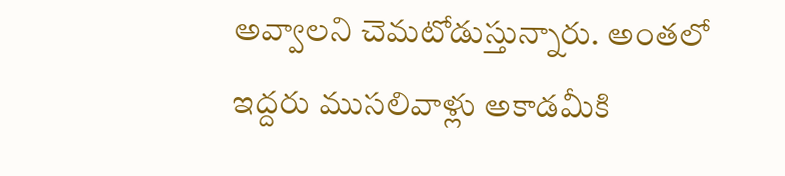అవ్వాలని చెమటోడుస్తున్నారు. అంతలో ఇద్దరు ముసలివాళ్లు అకాడమీకి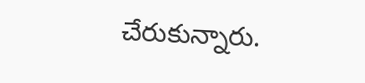చేరుకున్నారు.